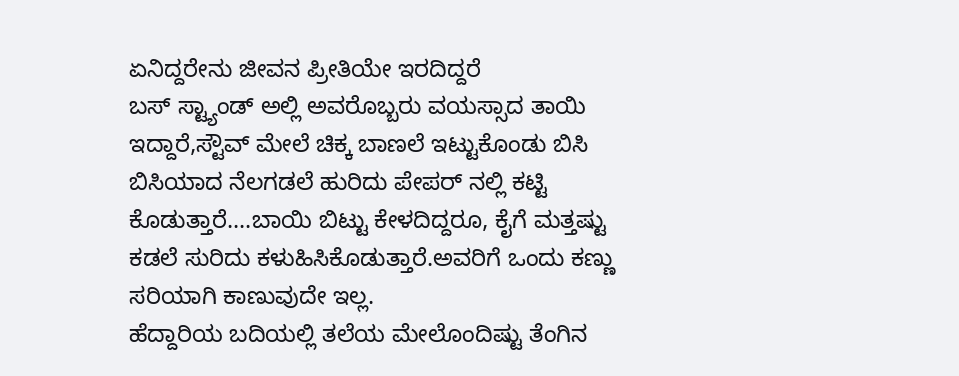ಏನಿದ್ದರೇನು ಜೀವನ ಪ್ರೀತಿಯೇ ಇರದಿದ್ದರೆ
ಬಸ್ ಸ್ಟ್ಯಾಂಡ್ ಅಲ್ಲಿ ಅವರೊಬ್ಬರು ವಯಸ್ಸಾದ ತಾಯಿ ಇದ್ದಾರೆ,ಸ್ಟೌವ್ ಮೇಲೆ ಚಿಕ್ಕ ಬಾಣಲೆ ಇಟ್ಟುಕೊಂಡು ಬಿಸಿ ಬಿಸಿಯಾದ ನೆಲಗಡಲೆ ಹುರಿದು ಪೇಪರ್ ನಲ್ಲಿ ಕಟ್ಟಿ ಕೊಡುತ್ತಾರೆ....ಬಾಯಿ ಬಿಟ್ಟು ಕೇಳದಿದ್ದರೂ, ಕೈಗೆ ಮತ್ತಷ್ಟು ಕಡಲೆ ಸುರಿದು ಕಳುಹಿಸಿಕೊಡುತ್ತಾರೆ.ಅವರಿಗೆ ಒಂದು ಕಣ್ಣು ಸರಿಯಾಗಿ ಕಾಣುವುದೇ ಇಲ್ಲ.
ಹೆದ್ದಾರಿಯ ಬದಿಯಲ್ಲಿ ತಲೆಯ ಮೇಲೊಂದಿಷ್ಟು ತೆಂಗಿನ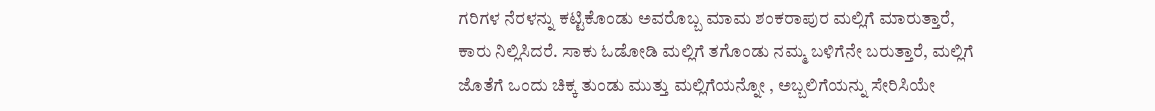ಗರಿಗಳ ನೆರಳನ್ನು ಕಟ್ಟಿಕೊಂಡು ಅವರೊಬ್ಬ ಮಾಮ ಶಂಕರಾಪುರ ಮಲ್ಲಿಗೆ ಮಾರುತ್ತಾರೆ, ಕಾರು ನಿಲ್ಲಿಸಿದರೆ. ಸಾಕು ಓಡೋಡಿ ಮಲ್ಲಿಗೆ ತಗೊಂಡು ನಮ್ಮ ಬಳಿಗೆನೇ ಬರುತ್ತಾರೆ, ಮಲ್ಲಿಗೆ ಜೊತೆಗೆ ಒಂದು ಚಿಕ್ಕ ತುಂಡು ಮುತ್ತು ಮಲ್ಲಿಗೆಯನ್ನೋ , ಅಬ್ಬಲಿಗೆಯನ್ನು ಸೇರಿಸಿಯೇ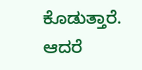ಕೊಡುತ್ತಾರೆ. ಆದರೆ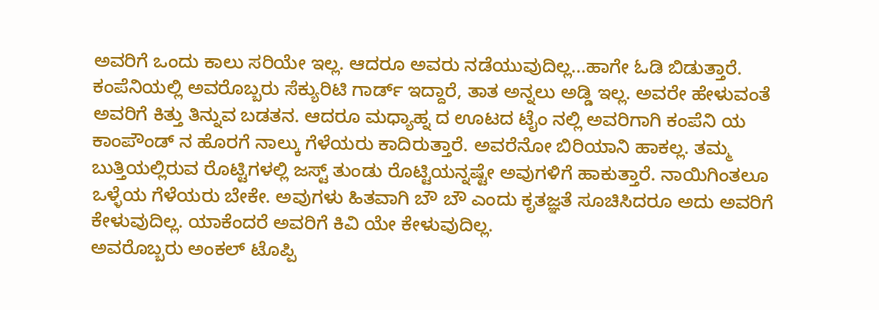ಅವರಿಗೆ ಒಂದು ಕಾಲು ಸರಿಯೇ ಇಲ್ಲ. ಆದರೂ ಅವರು ನಡೆಯುವುದಿಲ್ಲ...ಹಾಗೇ ಓಡಿ ಬಿಡುತ್ತಾರೆ.
ಕಂಪೆನಿಯಲ್ಲಿ ಅವರೊಬ್ಬರು ಸೆಕ್ಯುರಿಟಿ ಗಾರ್ಡ್ ಇದ್ದಾರೆ, ತಾತ ಅನ್ನಲು ಅಡ್ಡಿ ಇಲ್ಲ. ಅವರೇ ಹೇಳುವಂತೆ ಅವರಿಗೆ ಕಿತ್ತು ತಿನ್ನುವ ಬಡತನ. ಆದರೂ ಮಧ್ಯಾಹ್ನ ದ ಊಟದ ಟೈಂ ನಲ್ಲಿ ಅವರಿಗಾಗಿ ಕಂಪೆನಿ ಯ ಕಾಂಪೌಂಡ್ ನ ಹೊರಗೆ ನಾಲ್ಕು ಗೆಳೆಯರು ಕಾದಿರುತ್ತಾರೆ. ಅವರೆನೋ ಬಿರಿಯಾನಿ ಹಾಕಲ್ಲ. ತಮ್ಮ ಬುತ್ತಿಯಲ್ಲಿರುವ ರೊಟ್ಟಿಗಳಲ್ಲಿ ಜಸ್ಟ್ ತುಂಡು ರೊಟ್ಟಿಯನ್ನಷ್ಟೇ ಅವುಗಳಿಗೆ ಹಾಕುತ್ತಾರೆ. ನಾಯಿಗಿಂತಲೂ ಒಳ್ಳೆಯ ಗೆಳೆಯರು ಬೇಕೇ. ಅವುಗಳು ಹಿತವಾಗಿ ಬೌ ಬೌ ಎಂದು ಕೃತಜ್ಞತೆ ಸೂಚಿಸಿದರೂ ಅದು ಅವರಿಗೆ ಕೇಳುವುದಿಲ್ಲ. ಯಾಕೆಂದರೆ ಅವರಿಗೆ ಕಿವಿ ಯೇ ಕೇಳುವುದಿಲ್ಲ.
ಅವರೊಬ್ಬರು ಅಂಕಲ್ ಟೊಪ್ಪಿ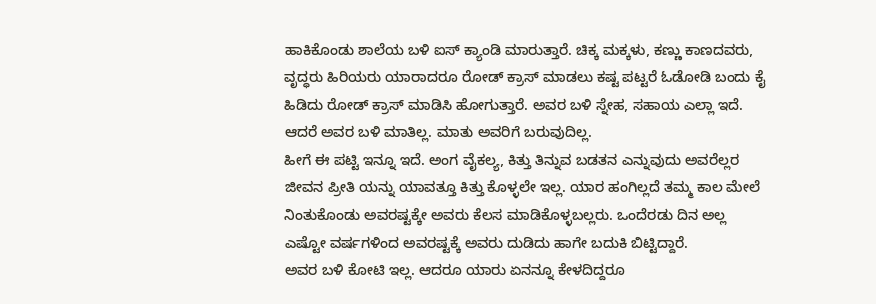ಹಾಕಿಕೊಂಡು ಶಾಲೆಯ ಬಳಿ ಐಸ್ ಕ್ಯಾಂಡಿ ಮಾರುತ್ತಾರೆ. ಚಿಕ್ಕ ಮಕ್ಕಳು, ಕಣ್ಣು ಕಾಣದವರು, ವೃದ್ಧರು ಹಿರಿಯರು ಯಾರಾದರೂ ರೋಡ್ ಕ್ರಾಸ್ ಮಾಡಲು ಕಷ್ಟ ಪಟ್ಟರೆ ಓಡೋಡಿ ಬಂದು ಕೈ ಹಿಡಿದು ರೋಡ್ ಕ್ರಾಸ್ ಮಾಡಿಸಿ ಹೋಗುತ್ತಾರೆ. ಅವರ ಬಳಿ ಸ್ನೇಹ, ಸಹಾಯ ಎಲ್ಲಾ ಇದೆ. ಆದರೆ ಅವರ ಬಳಿ ಮಾತಿಲ್ಲ. ಮಾತು ಅವರಿಗೆ ಬರುವುದಿಲ್ಲ.
ಹೀಗೆ ಈ ಪಟ್ಟಿ ಇನ್ನೂ ಇದೆ. ಅಂಗ ವೈಕಲ್ಯ, ಕಿತ್ತು ತಿನ್ನುವ ಬಡತನ ಎನ್ನುವುದು ಅವರೆಲ್ಲರ ಜೀವನ ಪ್ರೀತಿ ಯನ್ನು ಯಾವತ್ತೂ ಕಿತ್ತು ಕೊಳ್ಳಲೇ ಇಲ್ಲ. ಯಾರ ಹಂಗಿಲ್ಲದೆ ತಮ್ಮ ಕಾಲ ಮೇಲೆ ನಿಂತುಕೊಂಡು ಅವರಷ್ಟಕ್ಕೇ ಅವರು ಕೆಲಸ ಮಾಡಿಕೊಳ್ಳಬಲ್ಲರು. ಒಂದೆರಡು ದಿನ ಅಲ್ಲ ಎಷ್ಟೋ ವರ್ಷಗಳಿಂದ ಅವರಷ್ಟಕ್ಕೆ ಅವರು ದುಡಿದು ಹಾಗೇ ಬದುಕಿ ಬಿಟ್ಟಿದ್ದಾರೆ.
ಅವರ ಬಳಿ ಕೋಟಿ ಇಲ್ಲ. ಆದರೂ ಯಾರು ಏನನ್ನೂ ಕೇಳದಿದ್ದರೂ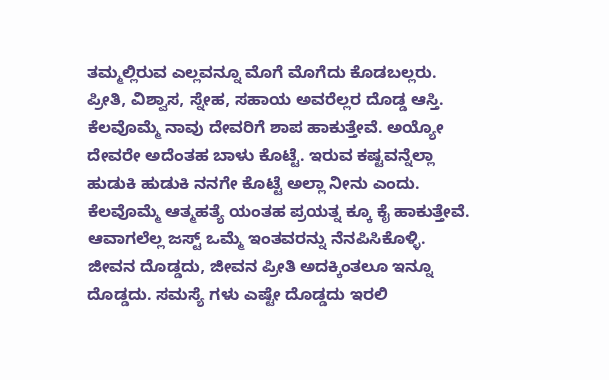ತಮ್ಮಲ್ಲಿರುವ ಎಲ್ಲವನ್ನೂ ಮೊಗೆ ಮೊಗೆದು ಕೊಡಬಲ್ಲರು. ಪ್ರೀತಿ, ವಿಶ್ವಾಸ, ಸ್ನೇಹ, ಸಹಾಯ ಅವರೆಲ್ಲರ ದೊಡ್ಡ ಆಸ್ತಿ.
ಕೆಲವೊಮ್ಮೆ ನಾವು ದೇವರಿಗೆ ಶಾಪ ಹಾಕುತ್ತೇವೆ. ಅಯ್ಯೋ ದೇವರೇ ಅದೆಂತಹ ಬಾಳು ಕೊಟ್ಟೆ. ಇರುವ ಕಷ್ಟವನ್ನೆಲ್ಲಾ ಹುಡುಕಿ ಹುಡುಕಿ ನನಗೇ ಕೊಟ್ಟೆ ಅಲ್ಲಾ ನೀನು ಎಂದು. ಕೆಲವೊಮ್ಮೆ ಆತ್ಮಹತ್ಯೆ ಯಂತಹ ಪ್ರಯತ್ನ ಕ್ಕೂ ಕೈ ಹಾಕುತ್ತೇವೆ. ಆವಾಗಲೆಲ್ಲ ಜಸ್ಟ್ ಒಮ್ಮೆ ಇಂತವರನ್ನು ನೆನಪಿಸಿಕೊಳ್ಳಿ. ಜೀವನ ದೊಡ್ಡದು, ಜೀವನ ಪ್ರೀತಿ ಅದಕ್ಕಿಂತಲೂ ಇನ್ನೂ ದೊಡ್ಡದು. ಸಮಸ್ಯೆ ಗಳು ಎಷ್ಟೇ ದೊಡ್ಡದು ಇರಲಿ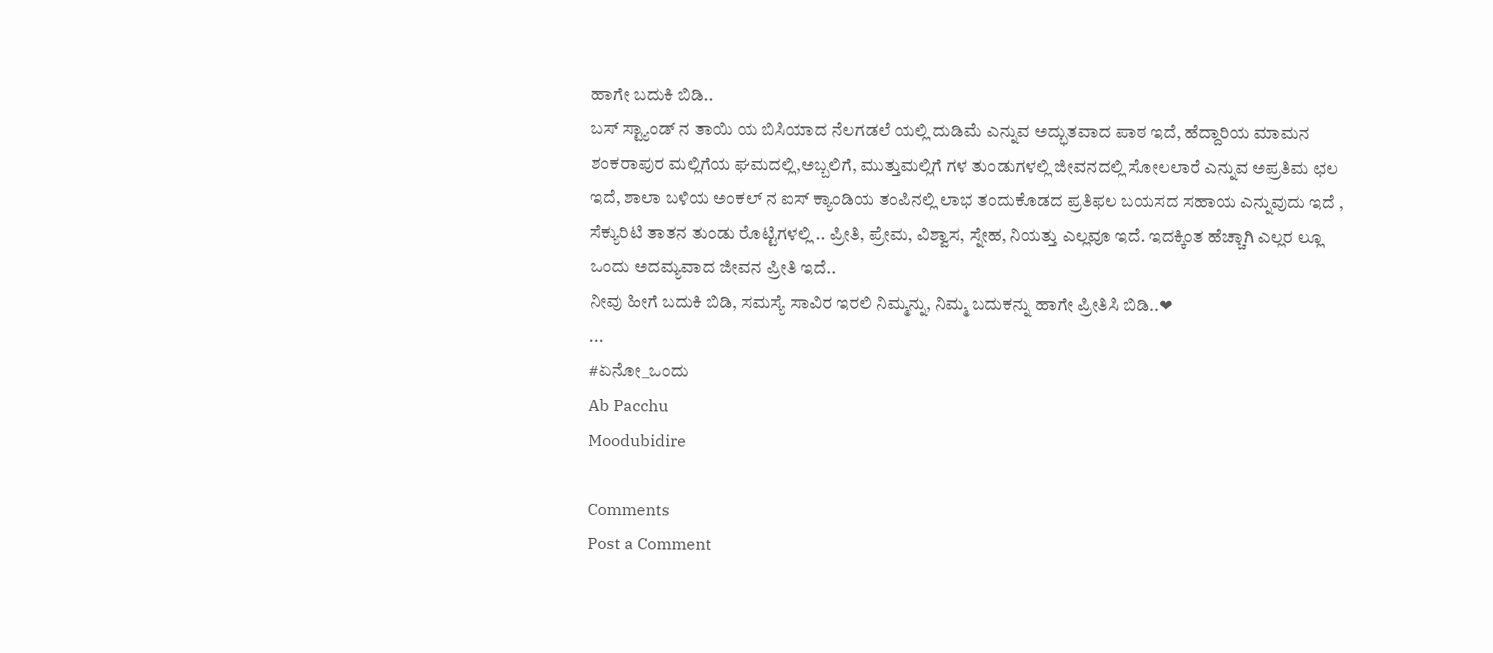ಹಾಗೇ ಬದುಕಿ ಬಿಡಿ..
ಬಸ್ ಸ್ಟ್ಯಾಂಡ್ ನ ತಾಯಿ ಯ ಬಿಸಿಯಾದ ನೆಲಗಡಲೆ ಯಲ್ಲಿ ದುಡಿಮೆ ಎನ್ನುವ ಅದ್ಭುತವಾದ ಪಾಠ ಇದೆ, ಹೆದ್ದಾರಿಯ ಮಾಮನ ಶಂಕರಾಪುರ ಮಲ್ಲಿಗೆಯ ಘಮದಲ್ಲಿ,ಅಬ್ಬಲಿಗೆ, ಮುತ್ತುಮಲ್ಲಿಗೆ ಗಳ ತುಂಡುಗಳಲ್ಲಿ ಜೀವನದಲ್ಲಿ ಸೋಲಲಾರೆ ಎನ್ನುವ ಅಪ್ರತಿಮ ಛಲ ಇದೆ, ಶಾಲಾ ಬಳಿಯ ಅಂಕಲ್ ನ ಐಸ್ ಕ್ಯಾಂಡಿಯ ತಂಪಿನಲ್ಲಿ ಲಾಭ ತಂದುಕೊಡದ ಪ್ರತಿಫಲ ಬಯಸದ ಸಹಾಯ ಎನ್ನುವುದು ಇದೆ , ಸೆಕ್ಯುರಿಟಿ ತಾತನ ತುಂಡು ರೊಟ್ಟಿಗಳಲ್ಲಿ .. ಪ್ರೀತಿ, ಪ್ರೇಮ, ವಿಶ್ವಾಸ, ಸ್ನೇಹ, ನಿಯತ್ತು ಎಲ್ಲವೂ ಇದೆ. ಇದಕ್ಕಿಂತ ಹೆಚ್ಚಾಗಿ ಎಲ್ಲರ ಲ್ಲೂ ಒಂದು ಅದಮ್ಯವಾದ ಜೀವನ ಪ್ರೀತಿ ಇದೆ..
ನೀವು ಹೀಗೆ ಬದುಕಿ ಬಿಡಿ, ಸಮಸ್ಯೆ ಸಾವಿರ ಇರಲಿ ನಿಮ್ಮನ್ನು, ನಿಮ್ಮ ಬದುಕನ್ನು ಹಾಗೇ ಪ್ರೀತಿಸಿ ಬಿಡಿ..❤
...
#ಏನೋ_ಒಂದು
Ab Pacchu
Moodubidire

Comments
Post a Comment